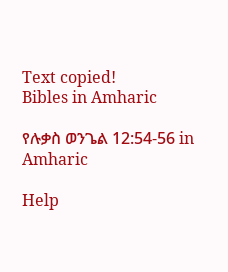Text copied!
Bibles in Amharic

የሉቃስ ወንጌል 12:54-56 in Amharic

Help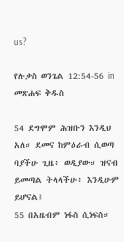us?

የሉቃስ ወንጌል 12:54-56 in መጽሐፍ ቅዱስ

54 ደግሞም ሕዝቡን እንዲህ አለ። ደመና ከምዕራብ ሲወጣ ባያችሁ ጊዜ፥ ወዲያው። ዝናብ ይመጣል ትላላችሁ፥ እንዲሁም ይሆናል፤
55 በአዜብም ነፋስ ሲነፍስ።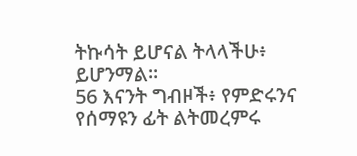ትኩሳት ይሆናል ትላላችሁ፥ ይሆንማል።
56 እናንት ግብዞች፥ የምድሩንና የሰማዩን ፊት ልትመረምሩ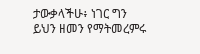ታውቃላችሁ፥ ነገር ግን ይህን ዘመን የማትመረምሩ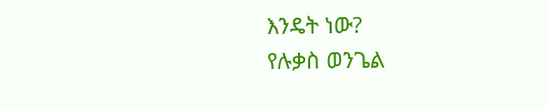እንዴት ነው?
የሉቃስ ወንጌል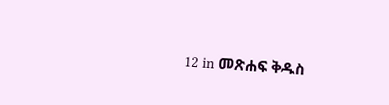12 in መጽሐፍ ቅዱስ